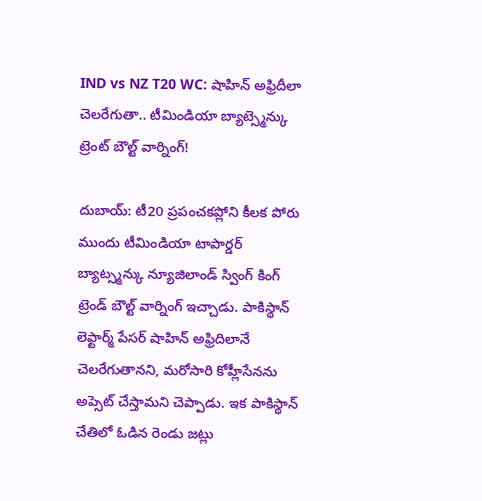IND vs NZ T20 WC: షాహిన్ అఫ్రిదీలా చెలరేగుతా.. టీమిండియా బ్యాట్స్మెన్కు ట్రెంట్ బౌల్ట్ వార్నింగ్!

దుబాయ్: టీ20 ప్రపంచకప్లోని కీలక పోరు ముందు టీమిండియా టాపార్డర్ బ్యాట్స్మన్కు న్యూజిలాండ్ స్వింగ్ కింగ్ ట్రెండ్ బౌల్ట్ వార్నింగ్ ఇచ్చాడు. పాకిస్థాన్ లెఫ్టార్మ్ పేసర్ షాహిన్ అఫ్రిదిలానే చెలరేగుతానని, మరోసారి కోహ్లీసేనను అప్సెట్ చేస్తామని చెప్పాడు. ఇక పాకిస్థాన్ చేతిలో ఓడిన రెండు జట్లు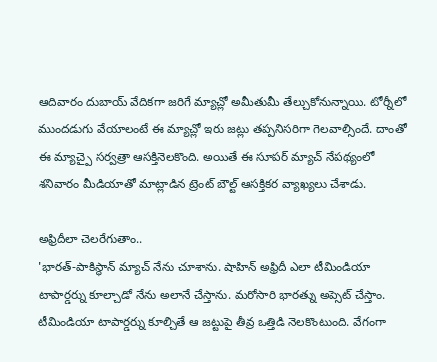ఆదివారం దుబాయ్ వేదికగా జరిగే మ్యాచ్లో అమీతుమీ తేల్చుకోనున్నాయి. టోర్నీలో ముందడుగు వేయాలంటే ఈ మ్యాచ్లో ఇరు జట్లు తప్పనిసరిగా గెలవాల్సిందే. దాంతో ఈ మ్యాచ్పై సర్వత్రా ఆసక్తినెలకొంది. అయితే ఈ సూపర్ మ్యాచ్ నేపథ్యంలో శనివారం మీడియాతో మాట్లాడిన ట్రెంట్ బౌల్ట్ ఆసక్తికర వ్యాఖ్యలు చేశాడు.

అఫ్రిదీలా చెలరేగుతాం..
'భారత్-పాకిస్థాన్ మ్యాచ్ నేను చూశాను. షాహిన్ అఫ్రిదీ ఎలా టీమిండియా టాపార్డర్ను కూల్చాడో నేను అలానే చేస్తాను. మరోసారి భారత్ను అప్సెట్ చేస్తాం. టీమిండియా టాపార్డర్ను కూల్చితే ఆ జట్టుపై తీవ్ర ఒత్తిడి నెలకొంటుంది. వేగంగా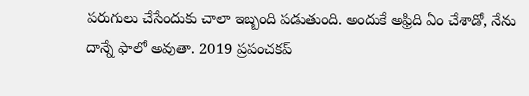పరుగులు చేసేందుకు చాలా ఇబ్బంది పడుతుంది. అందుకే అఫ్రిది ఏం చేశాడో, నేను దాన్నే ఫాలో అవుతా. 2019 ప్రపంచకప్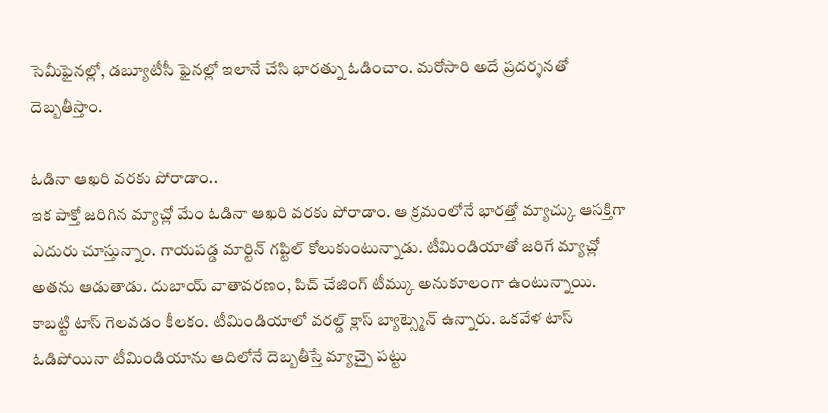సెమీఫైనల్లో, డబ్యూటీసీ ఫైనల్లో ఇలానే చేసి భారత్ను ఓడించాం. మరోసారి అదే ప్రదర్శనతో దెబ్బతీస్తాం.

ఓడినా ఆఖరి వరకు పోరాడాం..
ఇక పాక్తో జరిగిన మ్యాచ్లో మేం ఓడినా ఆఖరి వరకు పోరాడాం. ఆ క్రమంలోనే భారత్తో మ్యాచ్కు ఆసక్తిగా ఎదురు చూస్తున్నాం. గాయపడ్డ మార్టిన్ గప్టిల్ కోలుకుంటున్నాడు. టీమిండియాతో జరిగే మ్యాచ్లో అతను ఆడుతాడు. దుబాయ్ వాతావరణం, పిచ్ చేజింగ్ టీమ్కు అనుకూలంగా ఉంటున్నాయి. కాబట్టి టాస్ గెలవడం కీలకం. టీమిండియాలో వరల్డ్ క్లాస్ బ్యాట్స్మెన్ ఉన్నారు. ఒకవేళ టాస్ ఓడిపోయినా టీమిండియాను ఆదిలోనే దెబ్బతీస్తే మ్యాచ్పై పట్టు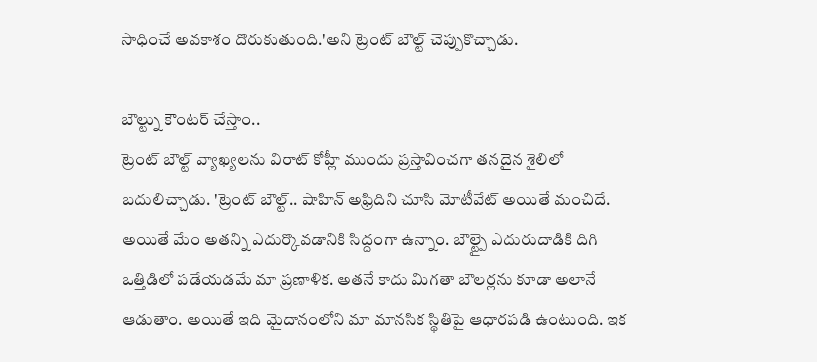సాధించే అవకాశం దొరుకుతుంది.'అని ట్రెంట్ బౌల్ట్ చెప్పుకొచ్చాడు.

బౌల్ట్ను కౌంటర్ చేస్తాం..
ట్రెంట్ బౌల్ట్ వ్యాఖ్యలను విరాట్ కోహ్లీ ముందు ప్రస్తావించగా తనదైన శైలిలో బదులిచ్చాడు. 'ట్రెంట్ బౌల్ట్.. షాహిన్ అఫ్రిదిని చూసి మోటీవేట్ అయితే మంచిదే. అయితే మేం అతన్ని ఎదుర్కొవడానికి సిద్దంగా ఉన్నాం. బౌల్ట్పై ఎదురుదాడికి దిగి ఒత్తిడిలో పడేయడమే మా ప్రణాళిక. అతనే కాదు మిగతా బౌలర్లను కూడా అలానే ఆడుతాం. అయితే ఇది మైదానంలోని మా మానసిక స్థితిపై ఆధారపడి ఉంటుంది. ఇక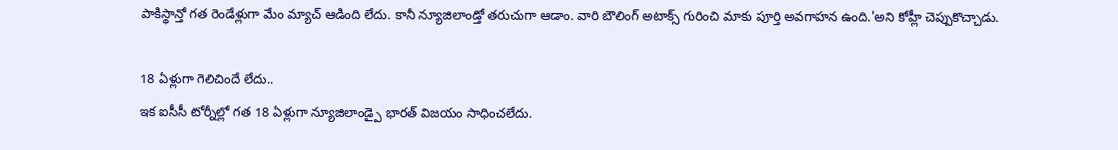పాకిస్థాన్తో గత రెండేళ్లుగా మేం మ్యాచ్ ఆడింది లేదు. కానీ న్యూజిలాండ్తో తరుచుగా ఆడాం. వారి బౌలింగ్ అటాక్స్ గురించి మాకు పూర్తి అవగాహన ఉంది.'అని కోహ్లీ చెప్పుకొచ్చాడు.

18 ఏళ్లుగా గెలిచిందే లేదు..
ఇక ఐసీసీ టోర్నీల్లో గత 18 ఏళ్లుగా న్యూజిలాండ్పై భారత్ విజయం సాధించలేదు.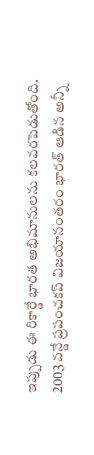ఇప్పుడు ఈ రికార్డే భారత అభిమానులను కలవరపెడుతోంది. 2003 వన్డే ప్రపంచకప్ విజయానంతరం భారత్ ఆడిన అన్నీ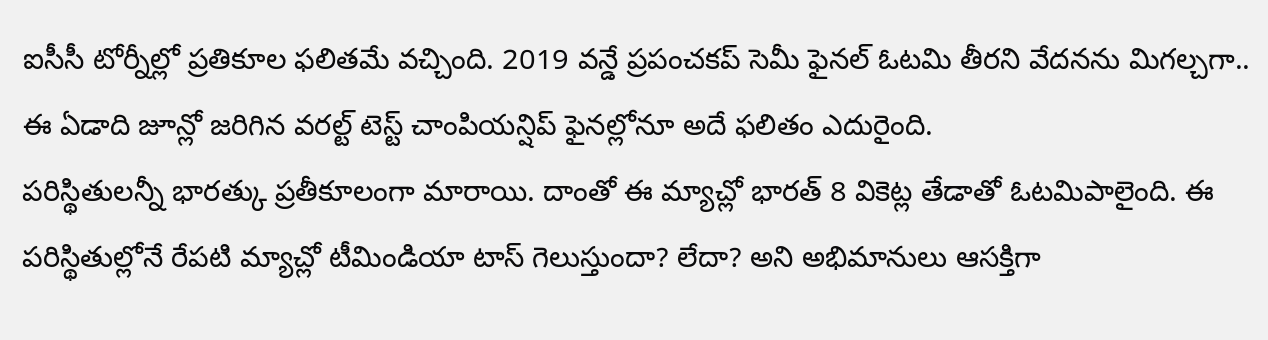ఐసీసీ టోర్నీల్లో ప్రతికూల ఫలితమే వచ్చింది. 2019 వన్డే ప్రపంచకప్ సెమీ ఫైనల్ ఓటమి తీరని వేదనను మిగల్చగా.. ఈ ఏడాది జూన్లో జరిగిన వరల్ట్ టెస్ట్ చాంపియన్షిప్ ఫైనల్లోనూ అదే ఫలితం ఎదురైంది.
పరిస్థితులన్నీ భారత్కు ప్రతీకూలంగా మారాయి. దాంతో ఈ మ్యాచ్లో భారత్ 8 వికెట్ల తేడాతో ఓటమిపాలైంది. ఈ పరిస్థితుల్లోనే రేపటి మ్యాచ్లో టీమిండియా టాస్ గెలుస్తుందా? లేదా? అని అభిమానులు ఆసక్తిగా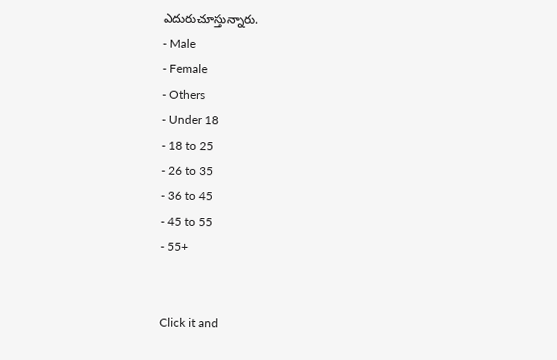ఎదురుచూస్తున్నారు.
- Male
- Female
- Others
- Under 18
- 18 to 25
- 26 to 35
- 36 to 45
- 45 to 55
- 55+


Click it and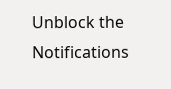Unblock the Notifications